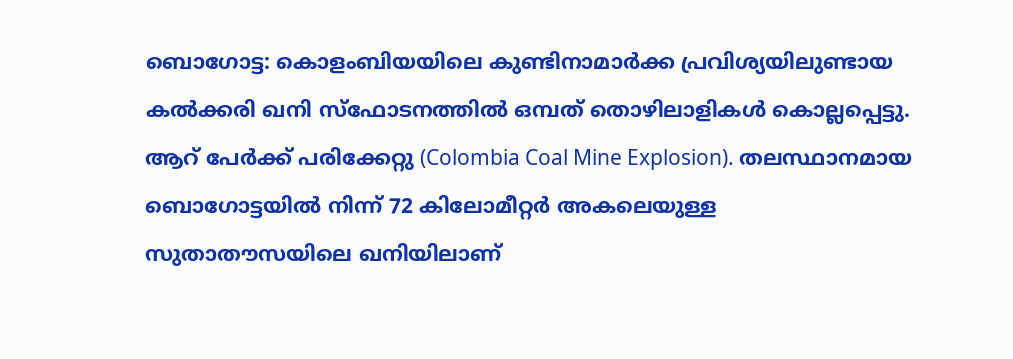ബൊഗോട്ട: കൊളംബിയയിലെ കുണ്ടിനാമാർക്ക പ്രവിശ്യയിലുണ്ടായ കൽക്കരി ഖനി സ്ഫോടനത്തിൽ ഒമ്പത് തൊഴിലാളികൾ കൊല്ലപ്പെട്ടു. ആറ് പേർക്ക് പരിക്കേറ്റു (Colombia Coal Mine Explosion). തലസ്ഥാനമായ ബൊഗോട്ടയിൽ നിന്ന് 72 കിലോമീറ്റർ അകലെയുള്ള സുതാതൗസയിലെ ഖനിയിലാണ്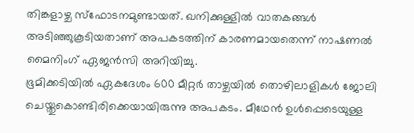തിങ്കളാഴ്ച സ്ഫോടനമുണ്ടായത്. ഖനിക്കുള്ളിൽ വാതകങ്ങൾ അടിഞ്ഞുകൂടിയതാണ് അപകടത്തിന് കാരണമായതെന്ന് നാഷണൽ മൈനിംഗ് ഏജൻസി അറിയിച്ചു.
ഭൂമിക്കടിയിൽ ഏകദേശം 600 മീറ്റർ താഴ്ചയിൽ തൊഴിലാളികൾ ജോലി ചെയ്തുകൊണ്ടിരിക്കെയായിരുന്നു അപകടം. മീഥേൻ ഉൾപ്പെടെയുള്ള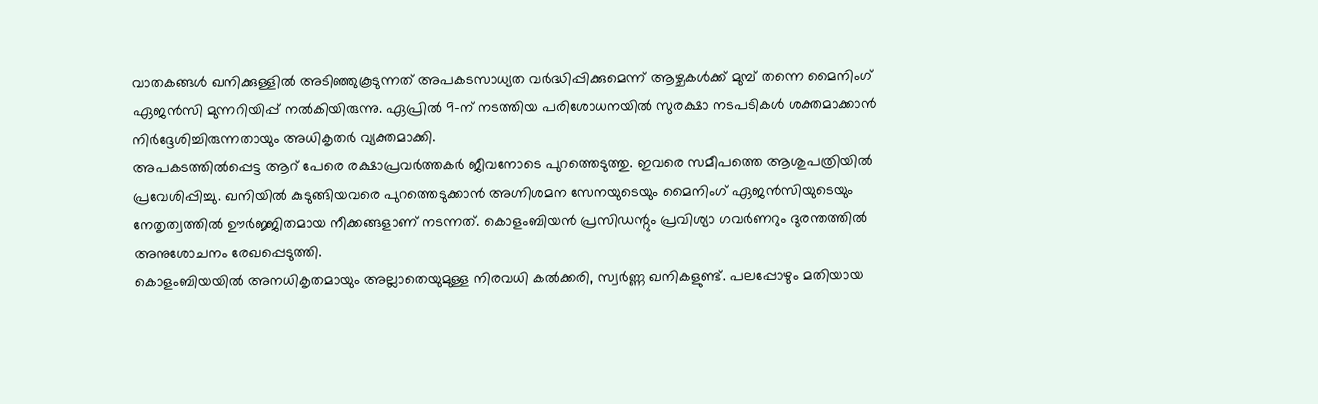വാതകങ്ങൾ ഖനിക്കുള്ളിൽ അടിഞ്ഞുകൂടുന്നത് അപകടസാധ്യത വർദ്ധിപ്പിക്കുമെന്ന് ആഴ്ചകൾക്ക് മുമ്പ് തന്നെ മൈനിംഗ് ഏജൻസി മുന്നറിയിപ്പ് നൽകിയിരുന്നു. ഏപ്രിൽ 9-ന് നടത്തിയ പരിശോധനയിൽ സുരക്ഷാ നടപടികൾ ശക്തമാക്കാൻ നിർദ്ദേശിച്ചിരുന്നതായും അധികൃതർ വ്യക്തമാക്കി.
അപകടത്തിൽപ്പെട്ട ആറ് പേരെ രക്ഷാപ്രവർത്തകർ ജീവനോടെ പുറത്തെടുത്തു. ഇവരെ സമീപത്തെ ആശുപത്രിയിൽ പ്രവേശിപ്പിച്ചു. ഖനിയിൽ കുടുങ്ങിയവരെ പുറത്തെടുക്കാൻ അഗ്നിശമന സേനയുടെയും മൈനിംഗ് ഏജൻസിയുടെയും നേതൃത്വത്തിൽ ഊർജ്ജിതമായ നീക്കങ്ങളാണ് നടന്നത്. കൊളംബിയൻ പ്രസിഡന്റും പ്രവിശ്യാ ഗവർണറും ദുരന്തത്തിൽ അനുശോചനം രേഖപ്പെടുത്തി.
കൊളംബിയയിൽ അനധികൃതമായും അല്ലാതെയുമുള്ള നിരവധി കൽക്കരി, സ്വർണ്ണ ഖനികളുണ്ട്. പലപ്പോഴും മതിയായ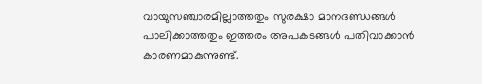വായുസഞ്ചാരമില്ലാത്തതും സുരക്ഷാ മാനദണ്ഡങ്ങൾ പാലിക്കാത്തതും ഇത്തരം അപകടങ്ങൾ പതിവാക്കാൻ കാരണമാകുന്നുണ്ട്.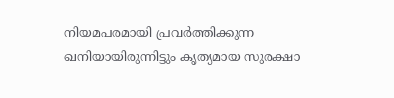നിയമപരമായി പ്രവർത്തിക്കുന്ന ഖനിയായിരുന്നിട്ടും കൃത്യമായ സുരക്ഷാ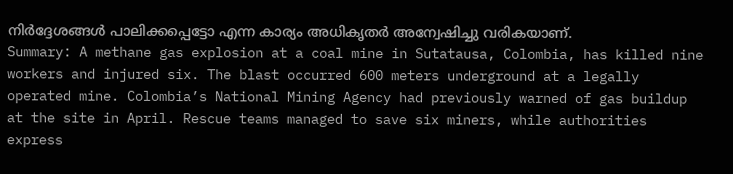നിർദ്ദേശങ്ങൾ പാലിക്കപ്പെട്ടോ എന്ന കാര്യം അധികൃതർ അന്വേഷിച്ചു വരികയാണ്.
Summary: A methane gas explosion at a coal mine in Sutatausa, Colombia, has killed nine workers and injured six. The blast occurred 600 meters underground at a legally operated mine. Colombia’s National Mining Agency had previously warned of gas buildup at the site in April. Rescue teams managed to save six miners, while authorities express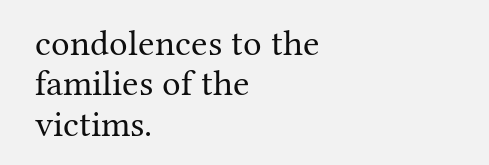condolences to the families of the victims.